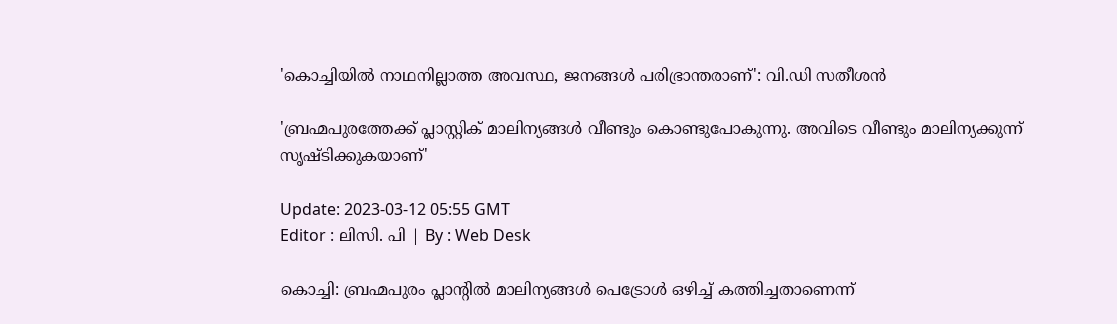'കൊച്ചിയിൽ നാഥനില്ലാത്ത അവസ്ഥ, ജനങ്ങൾ പരിഭ്രാന്തരാണ്': വി.ഡി സതീശൻ

'ബ്രഹ്മപുരത്തേക്ക് പ്ലാസ്റ്റിക് മാലിന്യങ്ങൾ വീണ്ടും കൊണ്ടുപോകുന്നു. അവിടെ വീണ്ടും മാലിന്യക്കുന്ന് സൃഷ്ടിക്കുകയാണ്'

Update: 2023-03-12 05:55 GMT
Editor : ലിസി. പി | By : Web Desk

കൊച്ചി: ബ്രഹ്മപുരം പ്ലാന്റിൽ മാലിന്യങ്ങൾ പെട്രോൾ ഒഴിച്ച് കത്തിച്ചതാണെന്ന്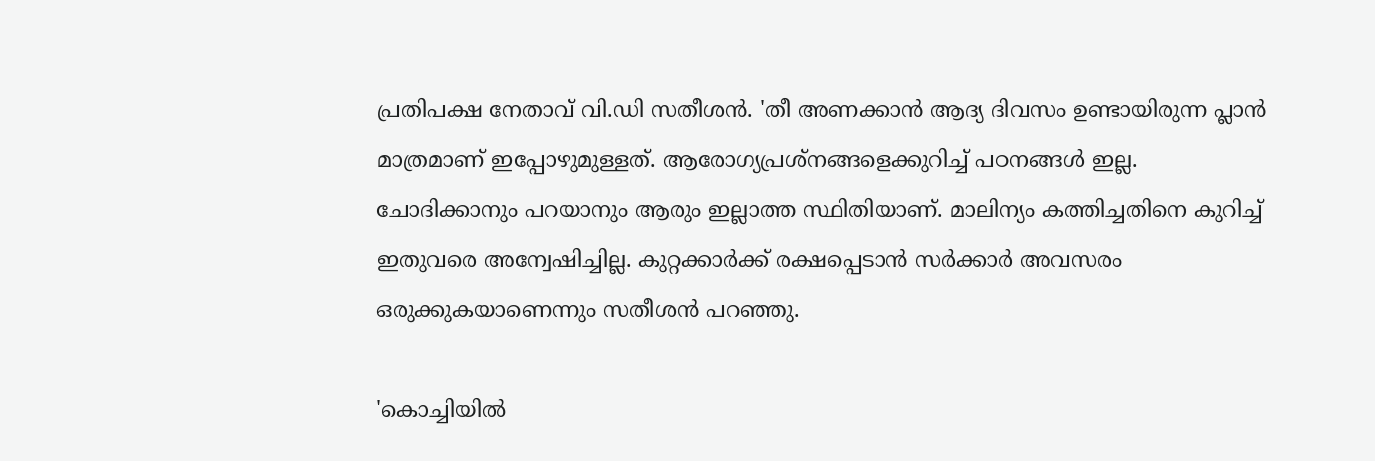പ്രതിപക്ഷ നേതാവ് വി.ഡി സതീശൻ. 'തീ അണക്കാൻ ആദ്യ ദിവസം ഉണ്ടായിരുന്ന പ്ലാൻ മാത്രമാണ് ഇപ്പോഴുമുള്ളത്. ആരോഗ്യപ്രശ്‌നങ്ങളെക്കുറിച്ച് പഠനങ്ങൾ ഇല്ല. ചോദിക്കാനും പറയാനും ആരും ഇല്ലാത്ത സ്ഥിതിയാണ്. മാലിന്യം കത്തിച്ചതിനെ കുറിച്ച് ഇതുവരെ അന്വേഷിച്ചില്ല. കുറ്റക്കാർക്ക് രക്ഷപ്പെടാൻ സർക്കാർ അവസരം ഒരുക്കുകയാണെന്നും സതീശൻ പറഞ്ഞു.

'കൊച്ചിയിൽ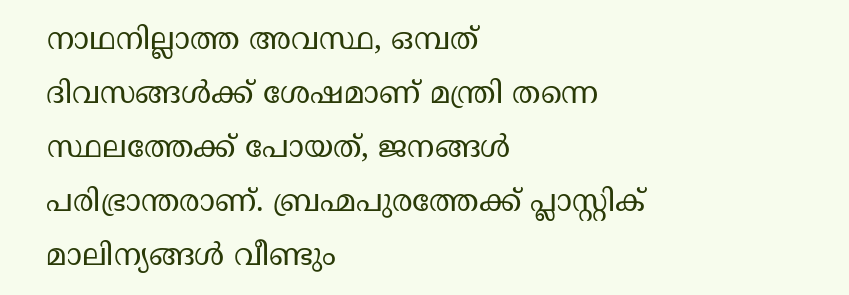നാഥനില്ലാത്ത അവസ്ഥ, ഒമ്പത് ദിവസങ്ങൾക്ക് ശേഷമാണ് മന്ത്രി തന്നെ സ്ഥലത്തേക്ക് പോയത്, ജനങ്ങൾ പരിഭ്രാന്തരാണ്. ബ്രഹ്മപുരത്തേക്ക് പ്ലാസ്റ്റിക് മാലിന്യങ്ങൾ വീണ്ടും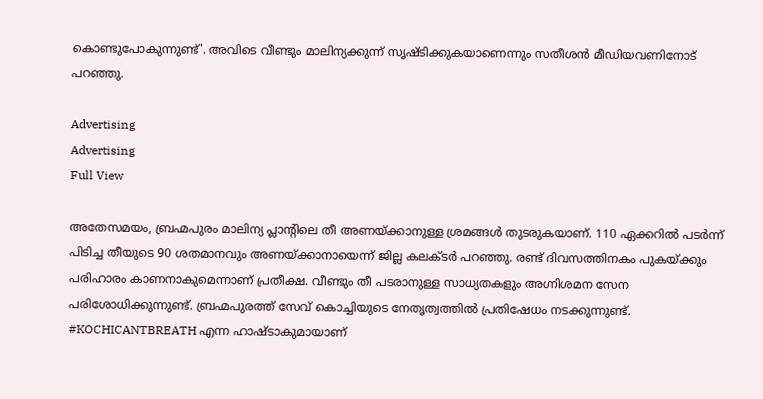കൊണ്ടുപോകുന്നുണ്ട്'. അവിടെ വീണ്ടും മാലിന്യക്കുന്ന് സൃഷ്ടിക്കുകയാണെന്നും സതീശൻ മീഡിയവണിനോട് പറഞ്ഞു.

Advertising
Advertising
Full View

അതേസമയം, ബ്രഹ്മപുരം മാലിന്യ പ്ലാന്റിലെ തീ അണയ്ക്കാനുള്ള ശ്രമങ്ങൾ തുടരുകയാണ്. 110 ഏക്കറിൽ പടർന്ന് പിടിച്ച തീയുടെ 90 ശതമാനവും അണയ്ക്കാനായെന്ന് ജില്ല കലക്ടർ പറഞ്ഞു. രണ്ട് ദിവസത്തിനകം പുകയ്ക്കും പരിഹാരം കാണനാകുമെന്നാണ് പ്രതീക്ഷ. വീണ്ടും തീ പടരാനുള്ള സാധ്യതകളും അഗ്നിശമന സേന പരിശോധിക്കുന്നുണ്ട്. ബ്രഹ്മപുരത്ത് സേവ് കൊച്ചിയുടെ നേതൃത്വത്തിൽ പ്രതിഷേധം നടക്കുന്നുണ്ട്. #KOCHICANTBREATH എന്ന ഹാഷ്‍ടാകുമായാണ്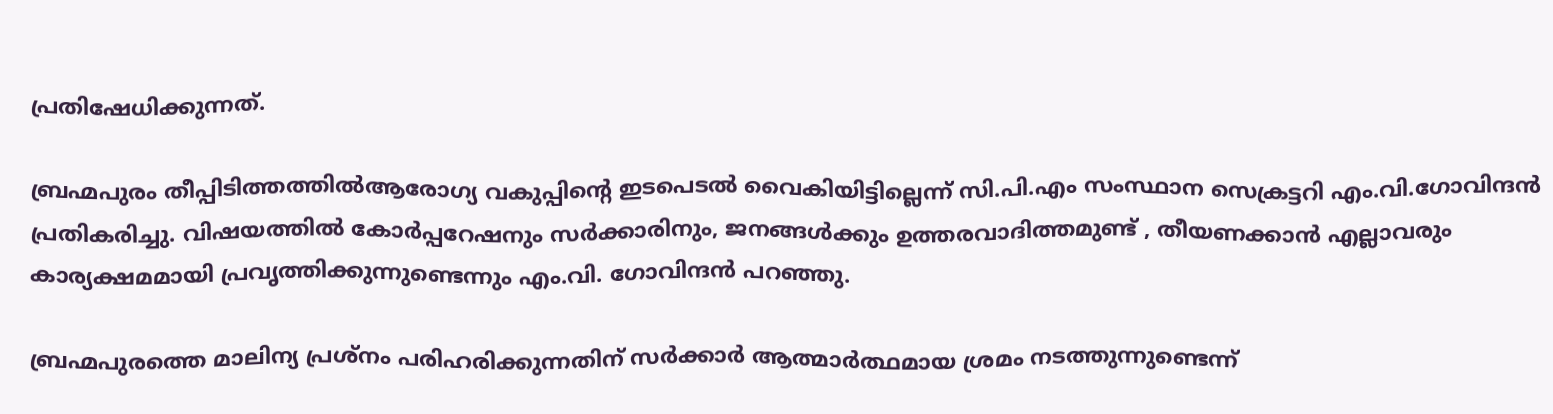പ്രതിഷേധിക്കുന്നത്.

ബ്രഹ്മപുരം തീപ്പിടിത്തത്തിൽആരോഗ്യ വകുപ്പിന്റെ ഇടപെടൽ വൈകിയിട്ടില്ലെന്ന് സി.പി.എം സംസ്ഥാന സെക്രട്ടറി എം.വി.ഗോവിന്ദൻ പ്രതികരിച്ചു. വിഷയത്തിൽ കോർപ്പറേഷനും സർക്കാരിനും, ജനങ്ങൾക്കും ഉത്തരവാദിത്തമുണ്ട് , തീയണക്കാൻ എല്ലാവരും കാര്യക്ഷമമായി പ്രവൃത്തിക്കുന്നുണ്ടെന്നും എം.വി. ഗോവിന്ദൻ പറഞ്ഞു.

ബ്രഹ്മപുരത്തെ മാലിന്യ പ്രശ്നം പരിഹരിക്കുന്നതിന് സർക്കാർ ആത്മാർത്ഥമായ ശ്രമം നടത്തുന്നുണ്ടെന്ന്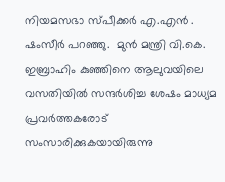നിയമസഭാ സ്പീക്കർ എ.എൻ . ഷംസീർ പറഞ്ഞു.  മുൻ മന്ത്രി വി.കെ. ഇബ്രാഹിം കുഞ്ഞിനെ ആലുവയിലെ വസതിയിൽ സന്ദർശിച്ച ശേഷം മാധ്യമ പ്രവർത്തകരോട് സംസാരിക്കുകയായിരുന്നു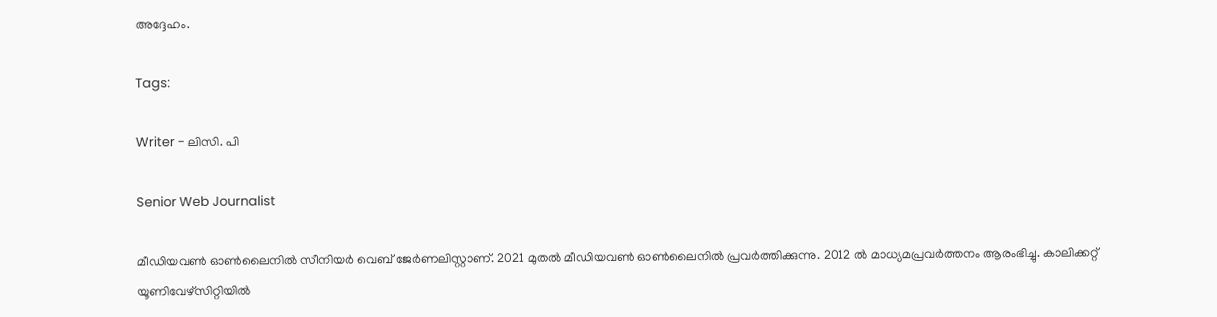അദ്ദേഹം.

Tags:

Writer - ലിസി. പി

Senior Web Journalist

മീഡിയവൺ ഓൺലൈനിൽ സീനിയർ വെബ് ജേർണലിസ്റ്റാണ്. 2021 മുതൽ മീഡിയവൺ ഓൺലൈനിൽ പ്രവർത്തിക്കുന്നു. 2012 ല്‍ മാധ്യമപ്രവര്‍ത്തനം ആരംഭിച്ചു. കാലിക്കറ്റ് യൂണിവേഴ്‌സിറ്റിയിൽ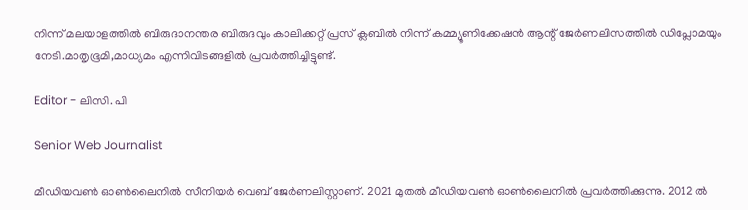നിന്ന് മലയാളത്തിൽ ബിരുദാനന്തര ബിരുദവും കാലിക്കറ്റ് പ്രസ് ക്ലബിൽ നിന്ന് കമ്മ്യൂണിക്കേഷൻ ആന്റ് ജേർണലിസത്തിൽ ഡിപ്ലോമയും നേടി.മാതൃഭൂമി,മാധ്യമം എന്നിവിടങ്ങളിൽ പ്രവർത്തിച്ചിട്ടുണ്ട്.

Editor - ലിസി. പി

Senior Web Journalist

മീഡിയവൺ ഓൺലൈനിൽ സീനിയർ വെബ് ജേർണലിസ്റ്റാണ്. 2021 മുതൽ മീഡിയവൺ ഓൺലൈനിൽ പ്രവർത്തിക്കുന്നു. 2012 ല്‍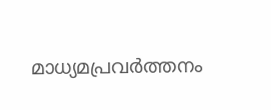മാധ്യമപ്രവര്‍ത്തനം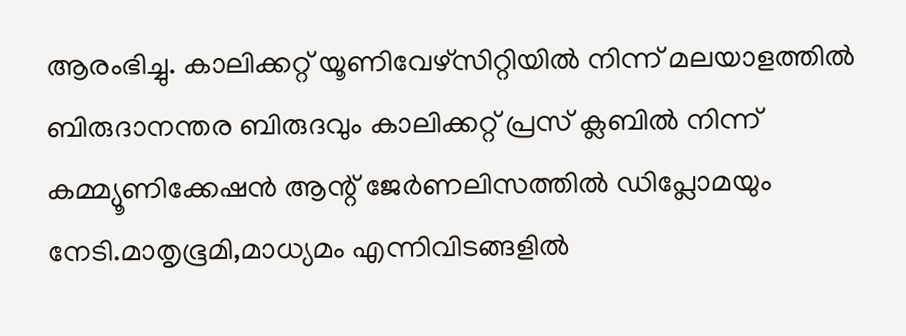ആരംഭിച്ചു. കാലിക്കറ്റ് യൂണിവേഴ്‌സിറ്റിയിൽ നിന്ന് മലയാളത്തിൽ ബിരുദാനന്തര ബിരുദവും കാലിക്കറ്റ് പ്രസ് ക്ലബിൽ നിന്ന് കമ്മ്യൂണിക്കേഷൻ ആന്റ് ജേർണലിസത്തിൽ ഡിപ്ലോമയും നേടി.മാതൃഭൂമി,മാധ്യമം എന്നിവിടങ്ങളിൽ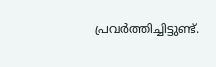പ്രവർത്തിച്ചിട്ടുണ്ട്.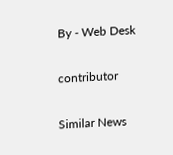By - Web Desk

contributor

Similar News